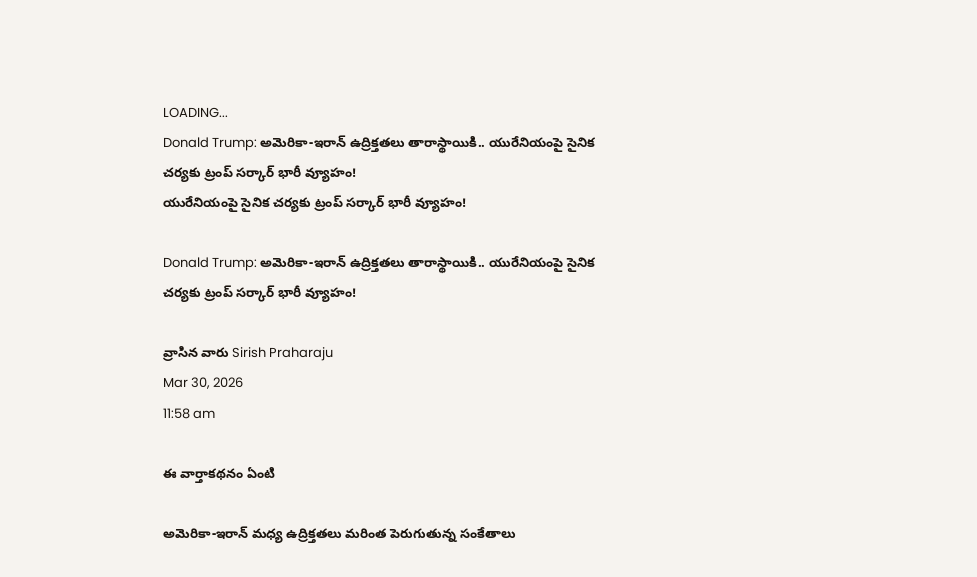LOADING...
Donald Trump: అమెరికా-ఇరాన్ ఉద్రిక్తతలు తారాస్థాయికి.. యురేనియంపై సైనిక చర్యకు ట్రంప్ సర్కార్ భారీ వ్యూహం!
యురేనియంపై సైనిక చర్యకు ట్రంప్ సర్కార్ భారీ వ్యూహం!

Donald Trump: అమెరికా-ఇరాన్ ఉద్రిక్తతలు తారాస్థాయికి.. యురేనియంపై సైనిక చర్యకు ట్రంప్ సర్కార్ భారీ వ్యూహం!

వ్రాసిన వారు Sirish Praharaju
Mar 30, 2026
11:58 am

ఈ వార్తాకథనం ఏంటి

అమెరికా-ఇరాన్ మధ్య ఉద్రిక్తతలు మరింత పెరుగుతున్న సంకేతాలు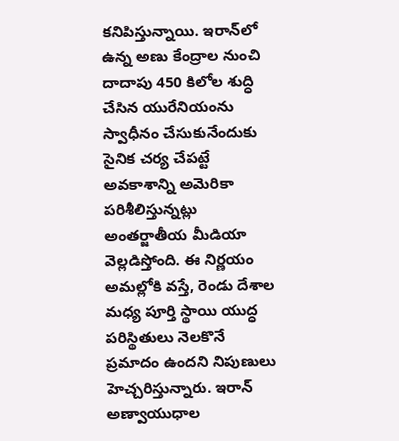కనిపిస్తున్నాయి. ఇరాన్‌లో ఉన్న అణు కేంద్రాల నుంచి దాదాపు 450 కిలోల శుద్ధి చేసిన యురేనియంను స్వాధీనం చేసుకునేందుకు సైనిక చర్య చేపట్టే అవకాశాన్ని అమెరికా పరిశీలిస్తున్నట్లు అంతర్జాతీయ మీడియా వెల్లడిస్తోంది. ఈ నిర్ణయం అమల్లోకి వస్తే, రెండు దేశాల మధ్య పూర్తి స్థాయి యుద్ధ పరిస్థితులు నెలకొనే ప్రమాదం ఉందని నిపుణులు హెచ్చరిస్తున్నారు. ఇరాన్ అణ్వాయుధాల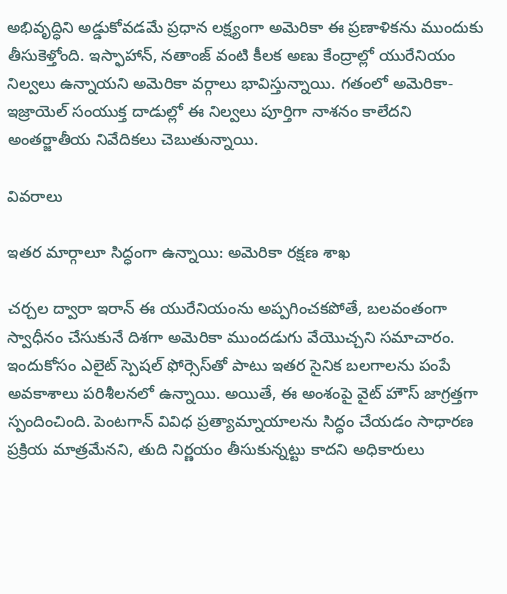అభివృద్ధిని అడ్డుకోవడమే ప్రధాన లక్ష్యంగా అమెరికా ఈ ప్రణాళికను ముందుకు తీసుకెళ్తోంది. ఇస్ఫాహాన్, నతాంజ్ వంటి కీలక అణు కేంద్రాల్లో యురేనియం నిల్వలు ఉన్నాయని అమెరికా వర్గాలు భావిస్తున్నాయి. గతంలో అమెరికా-ఇజ్రాయెల్ సంయుక్త దాడుల్లో ఈ నిల్వలు పూర్తిగా నాశనం కాలేదని అంతర్జాతీయ నివేదికలు చెబుతున్నాయి.

వివరాలు

ఇతర మార్గాలూ సిద్ధంగా ఉన్నాయి: అమెరికా రక్షణ శాఖ

చర్చల ద్వారా ఇరాన్ ఈ యురేనియంను అప్పగించకపోతే, బలవంతంగా స్వాధీనం చేసుకునే దిశగా అమెరికా ముందడుగు వేయొచ్చని సమాచారం. ఇందుకోసం ఎలైట్ స్పెషల్ ఫోర్సెస్‌తో పాటు ఇతర సైనిక బలగాలను పంపే అవకాశాలు పరిశీలనలో ఉన్నాయి. అయితే, ఈ అంశంపై వైట్ హౌస్ జాగ్రత్తగా స్పందించింది. పెంటగాన్ వివిధ ప్రత్యామ్నాయాలను సిద్ధం చేయడం సాధారణ ప్రక్రియ మాత్రమేనని, తుది నిర్ణయం తీసుకున్నట్టు కాదని అధికారులు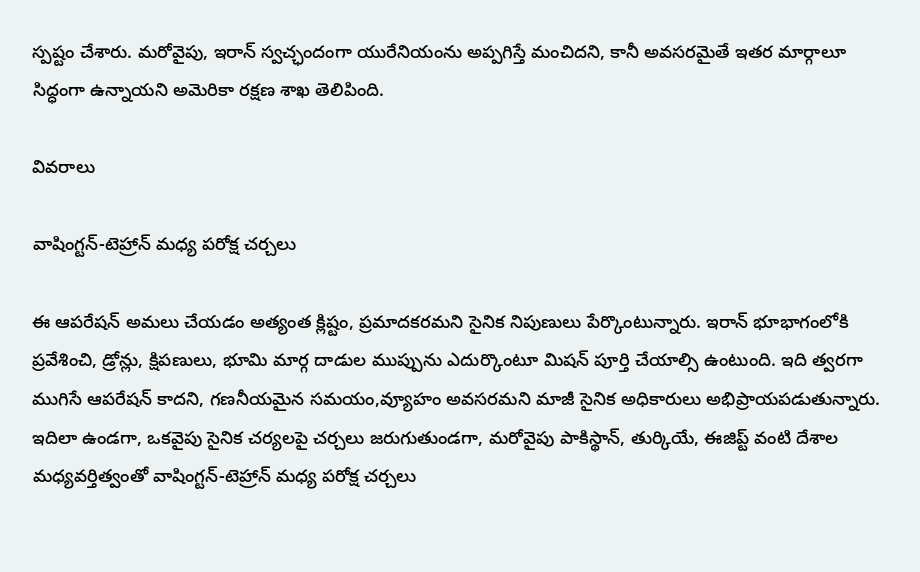స్పష్టం చేశారు. మరోవైపు, ఇరాన్ స్వచ్ఛందంగా యురేనియంను అప్పగిస్తే మంచిదని, కానీ అవసరమైతే ఇతర మార్గాలూ సిద్ధంగా ఉన్నాయని అమెరికా రక్షణ శాఖ తెలిపింది.

వివరాలు

వాషింగ్టన్-టెహ్రాన్ మధ్య పరోక్ష చర్చలు

ఈ ఆపరేషన్ అమలు చేయడం అత్యంత క్లిష్టం, ప్రమాదకరమని సైనిక నిపుణులు పేర్కొంటున్నారు. ఇరాన్ భూభాగంలోకి ప్రవేశించి, డ్రోన్లు, క్షిపణులు, భూమి మార్గ దాడుల ముప్పును ఎదుర్కొంటూ మిషన్ పూర్తి చేయాల్సి ఉంటుంది. ఇది త్వరగా ముగిసే ఆపరేషన్ కాదని, గణనీయమైన సమయం,వ్యూహం అవసరమని మాజీ సైనిక అధికారులు అభిప్రాయపడుతున్నారు. ఇదిలా ఉండగా, ఒకవైపు సైనిక చర్యలపై చర్చలు జరుగుతుండగా, మరోవైపు పాకిస్థాన్, తుర్కియే, ఈజిప్ట్ వంటి దేశాల మధ్యవర్తిత్వంతో వాషింగ్టన్-టెహ్రాన్ మధ్య పరోక్ష చర్చలు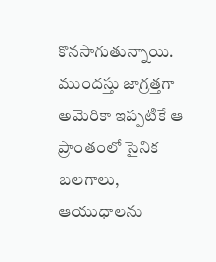కొనసాగుతున్నాయి. ముందస్తు జాగ్రత్తగా అమెరికా ఇప్పటికే ఆ ప్రాంతంలో సైనిక బలగాలు, ఆయుధాలను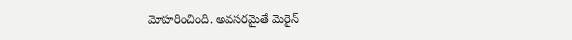మోహరించింది. అవసరమైతే మెరైన్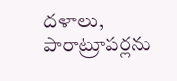దళాలు, పారాట్రూపర్లను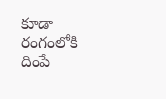కూడా రంగంలోకి దింపే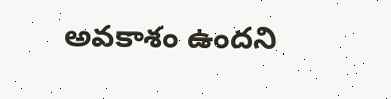అవకాశం ఉందని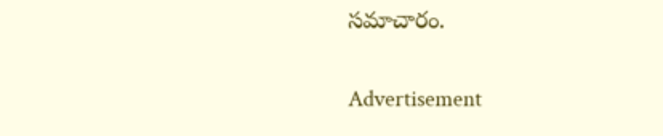సమాచారం.

Advertisement